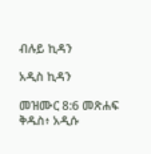ብሉይ ኪዳን

አዲስ ኪዳን

መዝሙር 8:6 መጽሐፍ ቅዱስ፥ አዲሱ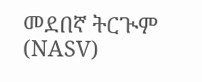መደበኛ ትርጒም (NASV)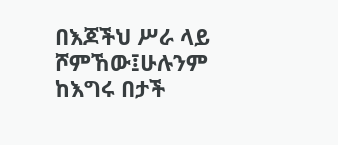በእጆችህ ሥራ ላይ ሾምኸው፤ሁሉንም ከእግሩ በታች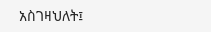አስገዛህለት፤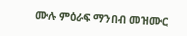ሙሉ ምዕራፍ ማንበብ መዝሙር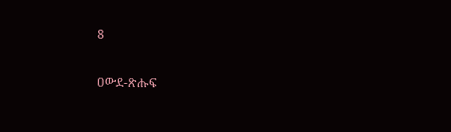8

ዐውደ-ጽሑፍ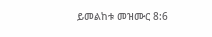ይመልከቱ መዝሙር 8:6